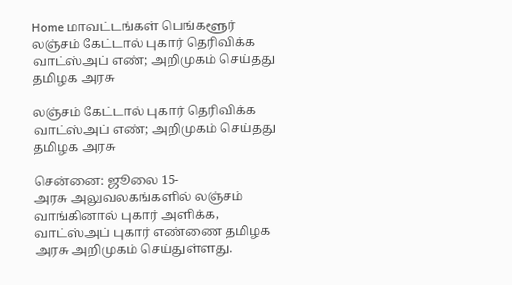Home மாவட்டங்கள் பெங்களூர் லஞ்சம் கேட்டால் புகார் தெரிவிக்க வாட்ஸ்அப் எண்; அறிமுகம் செய்தது தமிழக அரசு

லஞ்சம் கேட்டால் புகார் தெரிவிக்க வாட்ஸ்அப் எண்; அறிமுகம் செய்தது தமிழக அரசு

சென்னை: ஜூலை 15-
அரசு அலுவலகங்களில் லஞ்சம் வாங்கினால் புகார் அளிக்க, வாட்ஸ்அப் புகார் எண்ணை தமிழக அரசு அறிமுகம் செய்துள்ளது.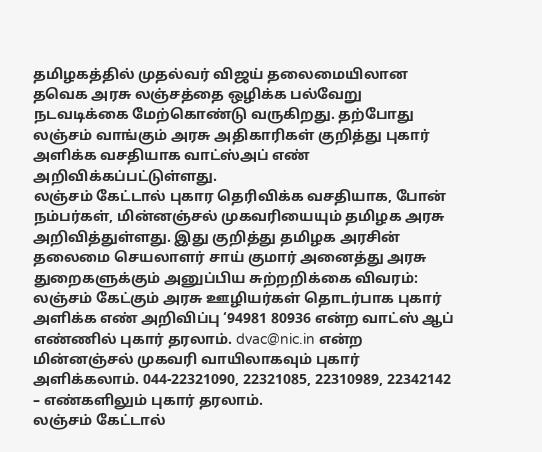தமிழகத்தில் முதல்வர் விஜய் தலைமையிலான தவெக அரசு லஞ்சத்தை ஒழிக்க பல்வேறு நடவடிக்கை மேற்கொண்டு வருகிறது. தற்போது லஞ்சம் வாங்கும் அரசு அதிகாரிகள் குறித்து புகார் அளிக்க வசதியாக வாட்ஸ்அப் எண் அறிவிக்கப்பட்டுள்ளது.
லஞ்சம் கேட்டால் புகார தெரிவிக்க வசதியாக, போன் நம்பர்கள், மின்னஞ்சல் முகவரியையும் தமிழக அரசு அறிவித்துள்ளது. இது குறித்து தமிழக அரசின் தலைமை செயலாளர் சாய் குமார் அனைத்து அரசு துறைகளுக்கும் அனுப்பிய சுற்றறிக்கை விவரம்:
லஞ்சம் கேட்கும் அரசு ஊழியர்கள் தொடர்பாக புகார் அளிக்க எண் அறிவிப்பு ‘94981 80936 என்ற வாட்ஸ் ஆப் எண்ணில் புகார் தரலாம். dvac@nic.in என்ற மின்னஞ்சல் முகவரி வாயிலாகவும் புகார் அளிக்கலாம். 044-22321090, 22321085, 22310989, 22342142 – எண்களிலும் புகார் தரலாம்.
லஞ்சம் கேட்டால்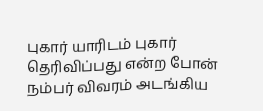புகார் யாரிடம் புகார் தெரிவிப்பது என்ற போன் நம்பர் விவரம் அடங்கிய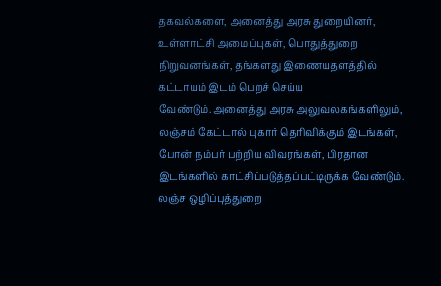தகவல்களை, அனைத்து அரசு துறையினர், உள்ளாட்சி அமைப்புகள், பொதுத்துறை நிறுவனங்கள், தங்களது இணையதளத்தில் கட்டாயம் இடம் பெறச் செய்ய வேண்டும்.அனைத்து அரசு அலுவலகங்களிலும், லஞ்சம் கேட்டால் புகார் தெரிவிக்கும் இடங்கள், போன் நம்பர் பற்றிய விவரங்கள், பிரதான இடங்களில் காட்சிப்படுத்தப்பட்டிருக்க வேண்டும். லஞ்ச ஒழிப்புத்துறை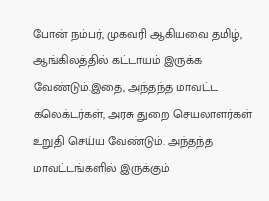போன் நம்பர், முகவரி ஆகியவை தமிழ், ஆங்கிலத்தில் கட்டாயம் இருக்க வேண்டும்.இதை, அந்தந்த மாவட்ட கலெக்டர்கள், அரசு துறை செயலாளர்கள் உறுதி செய்ய வேண்டும். அந்தந்த மாவட்டங்களில் இருக்கும்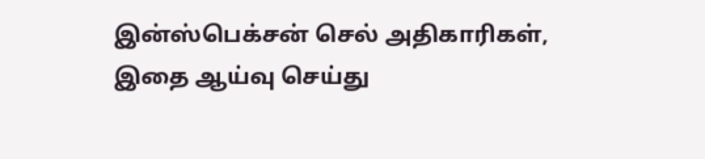இன்ஸ்பெக்சன் செல் அதிகாரிகள், இதை ஆய்வு செய்து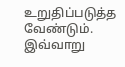உறுதிப்படுத்த வேண்டும். இவ்வாறு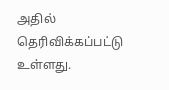அதில் தெரிவிக்கப்பட்டு உள்ளது.